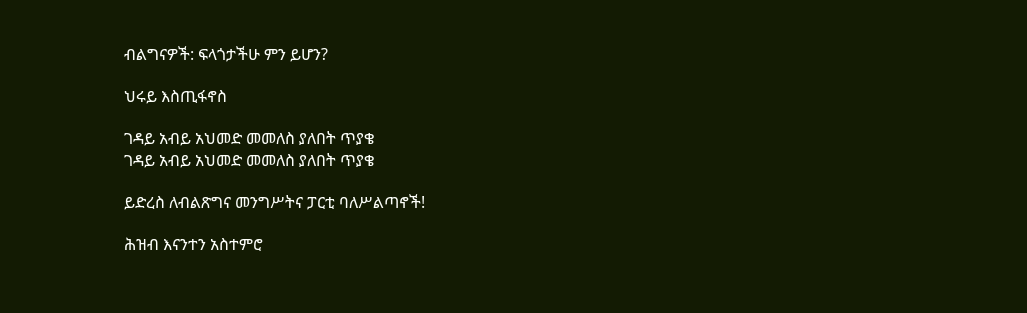ብልግናዎች: ፍላጎታችሁ ምን ይሆን?

ህሩይ እስጢፋኖስ

ገዳይ አብይ አህመድ መመለስ ያለበት ጥያቄ
ገዳይ አብይ አህመድ መመለስ ያለበት ጥያቄ

ይድረስ ለብልጽግና መንግሥትና ፓርቲ ባለሥልጣኖች!

ሕዝብ እናንተን አስተምሮ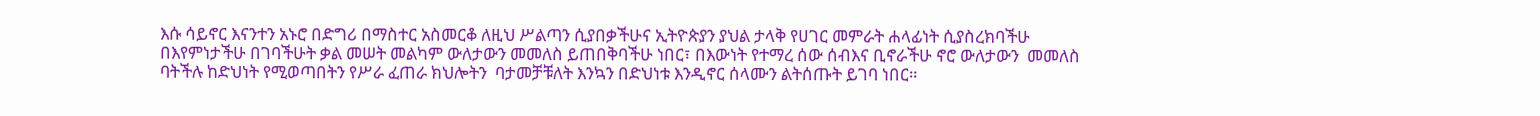እሱ ሳይኖር እናንተን አኑሮ በድግሪ በማስተር አስመርቆ ለዚህ ሥልጣን ሲያበቃችሁና ኢትዮጵያን ያህል ታላቅ የሀገር መምራት ሐላፊነት ሲያስረክባችሁ በእየምነታችሁ በገባችሁት ቃል መሠት መልካም ውለታውን መመለስ ይጠበቅባችሁ ነበር፣ በእውነት የተማረ ሰው ሰብእና ቢኖራችሁ ኖሮ ውለታውን  መመለስ ባትችሉ ከድህነት የሚወጣበትን የሥራ ፈጠራ ክህሎትን  ባታመቻቹለት እንኳን በድህነቱ እንዲኖር ሰላሙን ልትሰጡት ይገባ ነበር።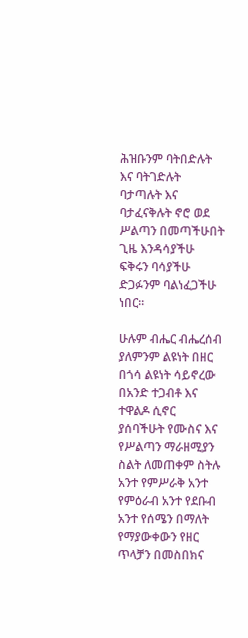ሕዝቡንም ባትበድሉት እና ባትገድሉት ባታጣሉት እና ባታፈናቅሉት ኖሮ ወደ ሥልጣን በመጣችሁበት ጊዜ እንዳሳያችሁ ፍቅሩን ባሳያችሁ ድጋፉንም ባልነፈጋችሁ ነበር።

ሁሉም ብሔር ብሔረሰብ ያለምንም ልዩነት በዘር በጎሳ ልዩነት ሳይኖረው በአንድ ተጋብቶ እና ተዋልዶ ሲኖር ያሰባችሁት የሙስና እና የሥልጣን ማራዘሚያን ስልት ለመጠቀም ስትሉ አንተ የምሥራቅ አንተ የምዕራብ አንተ የደቡብ አንተ የሰሜን በማለት የማያውቀውን የዘር ጥላቻን በመስበክና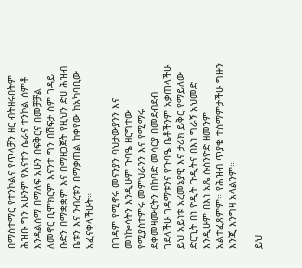በማስተማር የተንኮልና የጥላቻን ዘር ብትዘሩበትም ሕዝቡ ግን አሁንም የእናተን ሴራና ተንኮል ሰምቶ እንዳልሰማ በማለፍ አሁን በፍቅርና በመቻቻል ለመኖር ቢሞክርም እናንተ ግን በሽፍታ ስም ገዳይ ቡድን በማቋቋም እና በማዘጋጀት የዚህን ድሀ ሕዝብ ቤቱን እና ንብረቱን በማቃጠል ከቀየው ከአካባቢው አፈናቀላችሁት።

በገዳም የሚኖሩ መናንያን ባህታውያንን እና መነኰሳትን እንዲሁም ጉባዔ ዘርግተው የሚያስተምሩ መምህራንን እና የሚማሩ ደቀመዛሙርትን በከባድ መሳርያ በመደብደብ ገደላችሁ ገዳማቱንና የጉባዔ ቤቶችንም አቃጠላችሁ ይህ አይነቱ አረመኔያዊ እና ታሪክ ይቅር የማይለው ድርጊት በነ ዮዲት ጉዲትና በእነ ግራኝ አህመድ እንዲሁም በእነ አጼ ሱስንዮድ ዘመንም አልተፈጸምም። የሕዝብ ጥያቄ ተስማምታችሁ ግዙን እንጂ እንግዛ አላልንም።

ይህ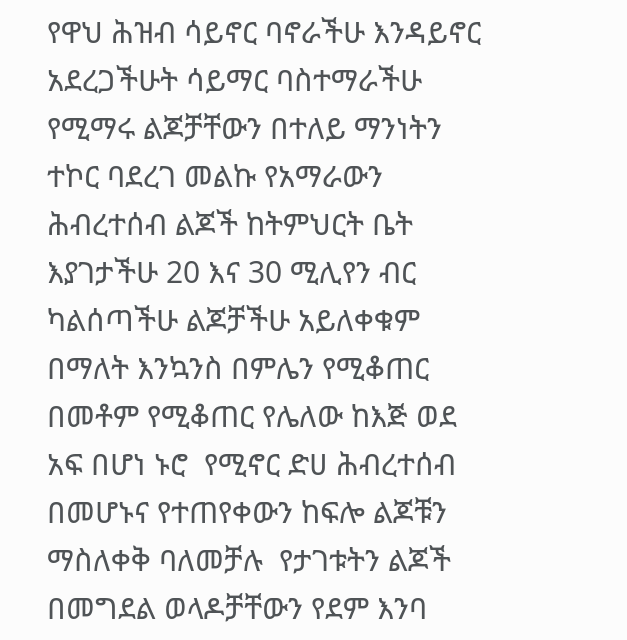የዋህ ሕዝብ ሳይኖር ባኖራችሁ እንዳይኖር አደረጋችሁት ሳይማር ባስተማራችሁ የሚማሩ ልጆቻቸውን በተለይ ማንነትን ተኮር ባደረገ መልኩ የአማራውን ሕብረተሰብ ልጆች ከትምህርት ቤት እያገታችሁ 20 እና 30 ሚሊየን ብር ካልሰጣችሁ ልጆቻችሁ አይለቀቁም በማለት እንኳንስ በምሌን የሚቆጠር በመቶም የሚቆጠር የሌለው ከእጅ ወደ አፍ በሆነ ኑሮ  የሚኖር ድሀ ሕብረተሰብ በመሆኑና የተጠየቀውን ከፍሎ ልጆቹን ማስለቀቅ ባለመቻሉ  የታገቱትን ልጆች በመግደል ወላዶቻቸውን የደም እንባ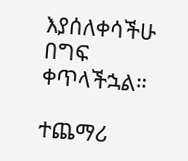እያሰለቀሳችሁ በግፍ ቀጥላችኋል።

ተጨማሪ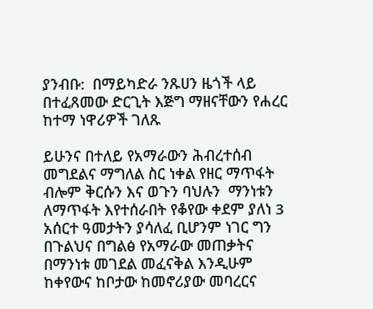ያንብቡ:  በማይካድራ ንጹሀን ዜጎች ላይ በተፈጸመው ድርጊት እጅግ ማዘናቸውን የሐረር ከተማ ነዋሪዎች ገለጹ

ይሁንና በተለይ የአማራውን ሕብረተሰብ መግደልና ማግለል ስር ነቀል የዘር ማጥፋት ብሎም ቅርሱን እና ወጉን ባህሉን  ማንነቱን ለማጥፋት እየተሰራበት የቆየው ቀደም ያለነ 3 አሰርተ ዓመታትን ያሳለፈ ቢሆንም ነገር ግን በጉልህና በግልፅ የአማራው መጠቃትና በማንነቱ መገደል መፈናቅል እንዲሁም ከቀየውና ከቦታው ከመኖሪያው መባረርና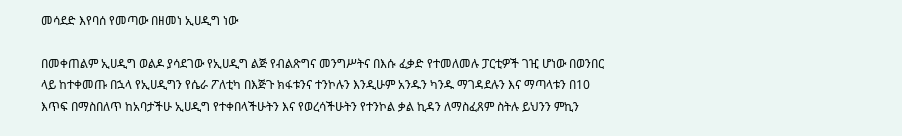መሳደድ እየባሰ የመጣው በዘመነ ኢሀዲግ ነው

በመቀጠልም ኢሀዲግ ወልዶ ያሳደገው የኢሀዲግ ልጅ የብልጽግና መንግሥትና በእሱ ፈቃድ የተመለመሉ ፓርቲዎች ገዢ ሆነው በወንበር ላይ ከተቀመጡ በኋላ የኢሀዲግን የሴራ ፖለቲካ በእጅጉ ክፋቱንና ተንኮሉን እንዲሁም አንዱን ካንዱ ማገዳደሉን እና ማጣላቱን በ10 እጥፍ በማስበለጥ ከአባታችሁ ኢሀዲግ የተቀበላችሁትን እና የወረሳችሁትን የተንኮል ቃል ኪዳን ለማስፈጸም ስትሉ ይህንን ምኪን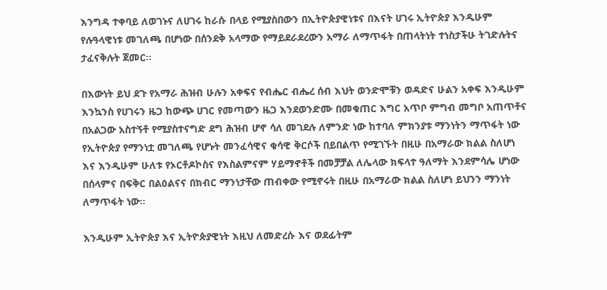እንግዳ ተቀባይ ለወገኑና ለሀገሩ ከራሱ በላይ የሚያስበውን በኢትዮጵያዊነቱና በእናት ሀገሩ ኢትዮጵያ እንዲሁም የሉዓላዊነቱ መገለጫ በሆነው በሰንደቅ አላማው የማይደራደረውን አማራ ለማጥፋት በጠላትነት ተነስታችሁ ትገድሉትና ታፈናቅሉት ጀመር።

በእውነት ይህ ደጉ የአማራ ሕዝብ ሁሉን አቀፍና የብሔር ብሔረ ሰብ እህት ወንድሞቹን ወዳድና ሁልን አቀፍ እንዲሁም እንኳንስ የሀገሩን ዜጋ ከውጭ ሀገር የመጣውን ዜጋ እንደወንድሙ በመቁጠር እግር አጥቦ ምግብ መግቦ አጠጥቶና በአልጋው አስተኝቶ የሚያስተናግድ ደግ ሕዝብ ሆኖ ሳለ መገደሉ ለምንድ ነው ከተባለ ምክንያቱ ማንነትን ማጥፋት ነው የኢትዮጵያ የማንነቷ መገለጫ የሆኑት መንፈሳዊና ቁሳዊ ቅርሶች በይበልጥ የሚገኙት በዚሁ በአማራው ክልል ስለሆነ እና እንዲሁም ሁለቱ የኦርቶዶኮስና የእስልምናም ሃይማኖቶች በመቻቻል ለሌላው ክፍላተ ዓለማት እንደምሳሌ ሆነው በሰላምና በፍቅር በልዕልናና በክብር ማንነታቸው ጠብቀው የሚኖሩት በዚሁ በአማራው ክልል ስለሆነ ይህንን ማንነት ለማጥፋት ነው።

እንዲሁም ኢትዮጵያ እና ኢትዮጵያዊነት እዚህ ለመድረሱ እና ወደፊትም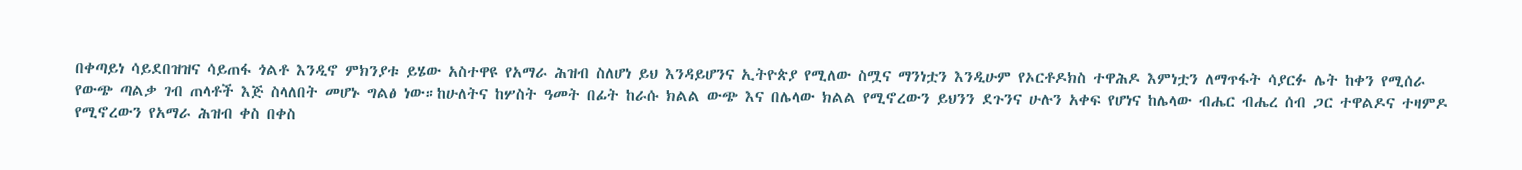በቀጣይነ ሳይደበዝዝና ሳይጠፋ ጎልቶ እንዲኖ ምክንያቱ ይሄው አስተዋዩ የአማራ ሕዝብ ስለሆነ ይህ እንዳይሆንና ኢትዮጵያ የሚለው ስሟና ማንነቷን እንዲሁም የኦርቶዶክስ ተዋሕዶ እምነቷን ለማጥፋት ሳያርፉ ሌት ከቀን የሚሰራ የውጭ ጣልቃ ገብ ጠላቶች እጅ ስላለበት መሆኑ ግልፅ ነው።ከሁለትና ከሦስት ዓመት በፊት ከራሱ ክልል ውጭ እና በሌላው ክልል የሚኖረውን ይህንን ደጉንና ሁሉን አቀፍ የሆነና ከሌላው ብሔር ብሔረ ሰብ ጋር ተዋልዶና ተዛምዶ የሚኖረውን የአማራ ሕዝብ ቀስ በቀስ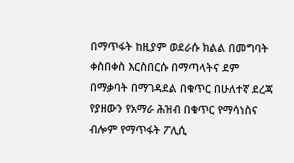በማጥፋት ከዚያም ወደራሱ ክልል በመግባት ቀስበቀስ እርስበርሱ በማጣላትና ደም በማቃባት በማገዳደል በቁጥር በሁለተኛ ደረጃ የያዘውን የአማራ ሕዝብ በቁጥር የማሳነስና ብሎም የማጥፋት ፖሊሲ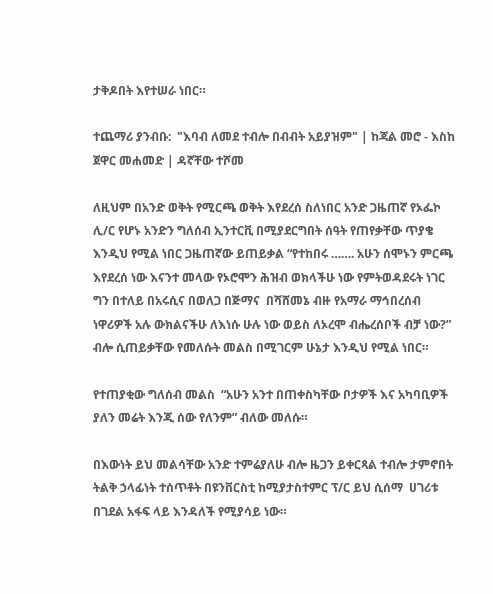ታቅዶበት እየተሠራ ነበር።

ተጨማሪ ያንብቡ:  "እባብ ለመደ ተብሎ በብብት አይያዝም" | ከጃል መሮ - እስከ ጀዋር መሐመድ | ዳኛቸው ተሾመ

ለዚህም በአንድ ወቅት የሚርጫ ወቅት እየደረሰ ስለነበር አንድ ጋዜጠኛ የኦፌኮ ሊ/ር የሆኑ አንድን ግለሰብ ኢንተርቪ በሚያደርግበት ሰዓት የጠየቃቸው ጥያቄ እንዲህ የሚል ነበር ጋዜጠኛው ይጠይቃል “የተከበሩ ……. አሁን ሰሞኑን ምርጫ እየደረሰ ነው እናንተ መላው የኦሮሞን ሕዝብ ወክላችሁ ነው የምትወዳደሩት ነገር ግን በተለይ በአሩሲና በወለጋ በጅማና  በሻሸመኔ ብዙ የአማራ ማኅበረሰብ ነዋሪዎች አሉ ውክልናችሁ ለእነሱ ሁሉ ነው ወይስ ለኦረሞ ብሔረሰቦች ብቻ ነው?” ብሎ ሲጠይቃቸው የመለሱት መልስ በሚገርም ሁኔታ እንዲህ የሚል ነበር።

የተጠያቂው ግለሰብ መልስ  “አሁን አንተ በጠቀስካቸው ቦታዎች እና አካባቢዎች ያለን መሬት እንጂ ሰው የለንም” ብለው መለሱ።

በእውነት ይህ መልሳቸው አንድ ተምሬያለሁ ብሎ ዜጋን ይቀርጻል ተብሎ ታምኖበት ትልቅ ኃላፊነት ተሰጥቶት በዩንቨርስቲ ከሚያታስተምር ፕ/ር ይህ ሲሰማ  ሀገሪቱ በገደል አፋፍ ላይ እንዳለች የሚያሳይ ነው።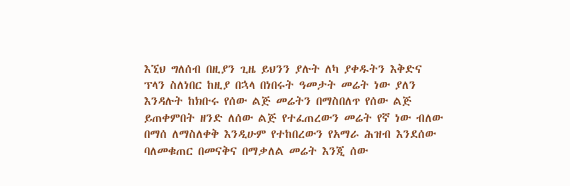እኚህ ግለሰብ በዚያን ጊዜ ይህንን ያሉት ለካ ያቀዱትን እቅድና ፕላን ስለነበር ከዚያ በኋላ በነበሩት ዓመታት መሬት ነው ያለን እንዳሉት ከክቡሩ የሰው ልጅ መሬትን በማስበለጥ የሰው ልጅ ይጠቀምበት ዘንድ ለሰው ልጅ የተፈጠረውን መሬት የኛ ነው ብለው በማሰ ለማስለቀቅ እንዲሁም የተከበረውን የአማራ ሕዝብ እንደሰው ባለመቁጠር በመናቅና በማቃለል መሬት እንጂ ሰው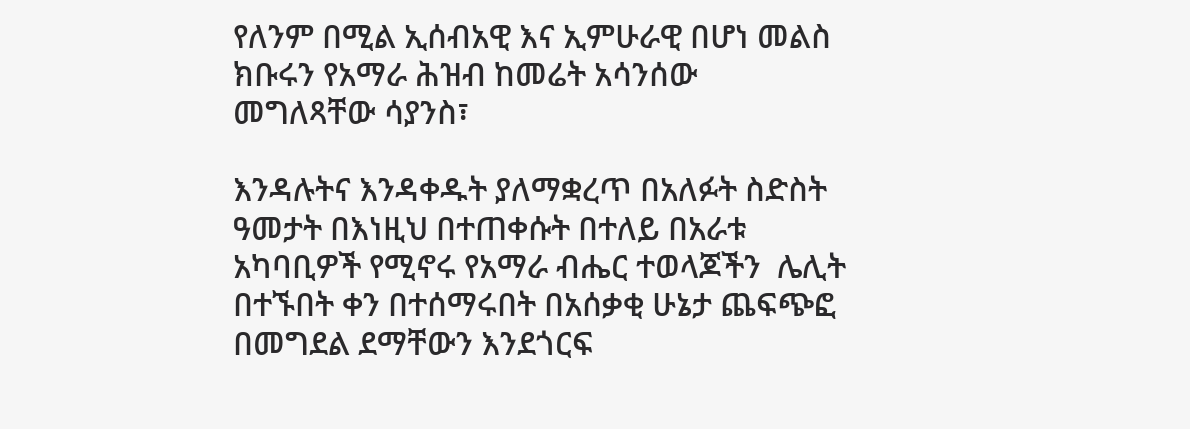የለንም በሚል ኢሰብአዊ እና ኢምሁራዊ በሆነ መልስ ክቡሩን የአማራ ሕዝብ ከመሬት አሳንሰው  መግለጻቸው ሳያንስ፣

እንዳሉትና እንዳቀዱት ያለማቋረጥ በአለፉት ስድስት ዓመታት በእነዚህ በተጠቀሱት በተለይ በአራቱ አካባቢዎች የሚኖሩ የአማራ ብሔር ተወላጆችን  ሌሊት በተኙበት ቀን በተሰማሩበት በአሰቃቂ ሁኔታ ጨፍጭፎ በመግደል ደማቸውን እንደጎርፍ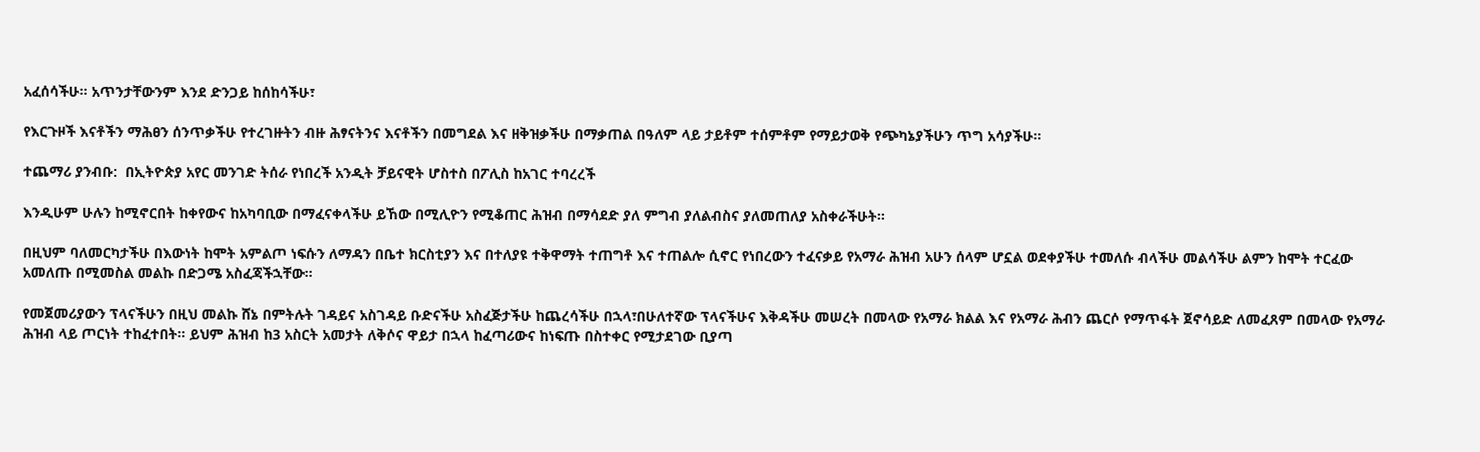አፈሰሳችሁ። አጥንታቸውንም እንደ ድንጋይ ከሰከሳችሁ፣

የእርጉዞች እናቶችን ማሕፀን ሰንጥቃችሁ የተረገዙትን ብዙ ሕፃናትንና እናቶችን በመግደል እና ዘቅዝቃችሁ በማቃጠል በዓለም ላይ ታይቶም ተሰምቶም የማይታወቅ የጭካኔያችሁን ጥግ አሳያችሁ።

ተጨማሪ ያንብቡ:  በኢትዮጵያ አየር መንገድ ትሰራ የነበረች አንዲት ቻይናዊት ሆስተስ በፖሊስ ከአገር ተባረረች

እንዲሁም ሁሉን ከሚኖርበት ከቀየውና ከአካባቢው በማፈናቀላችሁ ይኸው በሚሊዮን የሚቆጠር ሕዝብ በማሳደድ ያለ ምግብ ያለልብስና ያለመጠለያ አስቀራችሁት።

በዚህም ባለመርካታችሁ በእውነት ከሞት አምልጦ ነፍሱን ለማዳን በቤተ ክርስቲያን እና በተለያዩ ተቅዋማት ተጠግቶ እና ተጠልሎ ሲኖር የነበረውን ተፈናቃይ የአማራ ሕዝብ አሁን ሰላም ሆኗል ወደቀያችሁ ተመለሱ ብላችሁ መልሳችሁ ልምን ከሞት ተርፈው አመለጡ በሚመስል መልኩ በድጋሜ አስፈጃችኋቸው።

የመጀመሪያውን ፕላናችሁን በዚህ መልኩ ሸኔ በምትሉት ገዳይና አስገዳይ ቡድናችሁ አስፈጅታችሁ ከጨረሳችሁ በኋላ፣በሁለተኛው ፕላናችሁና እቅዳችሁ መሠረት በመላው የአማራ ክልል እና የአማራ ሕብን ጨርሶ የማጥፋት ጀኖሳይድ ለመፈጸም በመላው የአማራ ሕዝብ ላይ ጦርነት ተከፈተበት። ይህም ሕዝብ ከ3 አስርት አመታት ለቅሶና ዋይታ በኋላ ከፈጣሪውና ከነፍጡ በስተቀር የሚታደገው ቢያጣ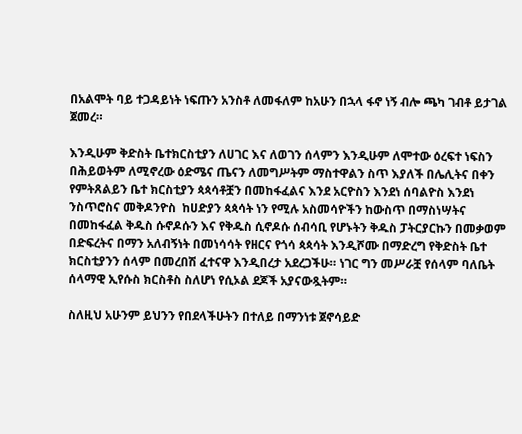በአልሞት ባይ ተጋዳይነት ነፍጡን አንስቶ ለመፋለም ከአሁን በኋላ ፋኖ ነኝ ብሎ ጫካ ገብቶ ይታገል ጀመረ።

እንዲሁም ቅድስት ቤተክርስቲያን ለሀገር እና ለወገን ሰላምን እንዲሁም ለሞተው ዕረፍተ ነፍስን በሕይወትም ለሚኖረው ዕድሜና ጤናን ለመግሥትም ማስተዋልን ስጥ እያለች በሌሊትና በቀን የምትጸልይን ቤተ ክርስቲያን ጳጳሳቶቿን በመከፋፈልና እንደ አርዮስን እንደነ ሰባልዮስ እንደነ ንስጥሮስና መቅዶንዮስ  ከሀድያን ጳጳሳት ነን የሚሉ አስመሳዮችን ከውስጥ በማስነሣትና በመከፋፈል ቅዱስ ሱኖዶሱን እና የቅዱስ ሲኖዶሱ ሰብሳቢ የሆኑትን ቅዱስ ፓትርያርኩን በመቃወም በድፍረትና በማን አለብኝነት በመነሳሳት የዘርና የጎሳ ጳጳሳት እንዲሾሙ በማድረግ የቅድስት ቤተ ክርስቲያንን ሰላም በመረበሽ ፈተናዋ እንዲበረታ አደረጋችሁ። ነገር ግን መሥራቿ የሰላም ባለቤት ሰላማዊ ኢየሱስ ክርስቶስ ስለሆነ የሲኦል ደጆች አያናውጿትም።

ስለዚህ አሁንም ይህንን የበደላችሁትን በተለይ በማንነቱ ጀኖሳይድ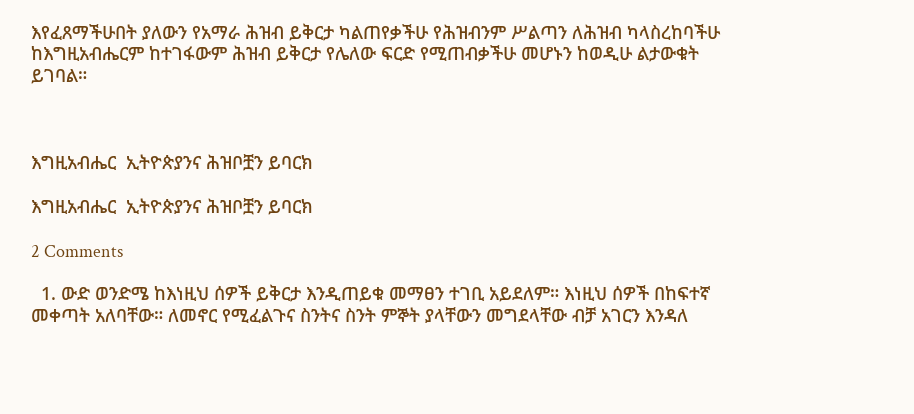እየፈጸማችሁበት ያለውን የአማራ ሕዝብ ይቅርታ ካልጠየቃችሁ የሕዝብንም ሥልጣን ለሕዝብ ካላስረከባችሁ  ከእግዚአብሔርም ከተገፋውም ሕዝብ ይቅርታ የሌለው ፍርድ የሚጠብቃችሁ መሆኑን ከወዲሁ ልታውቁት ይገባል።



እግዚአብሔር  ኢትዮጵያንና ሕዝቦቿን ይባርክ

እግዚአብሔር  ኢትዮጵያንና ሕዝቦቿን ይባርክ

2 Comments

  1. ውድ ወንድሜ ከእነዚህ ሰዎች ይቅርታ እንዲጠይቁ መማፀን ተገቢ አይደለም። እነዚህ ሰዎች በከፍተኛ መቀጣት አለባቸው። ለመኖር የሚፈልጉና ስንትና ስንት ምኞት ያላቸውን መግደላቸው ብቻ አገርን እንዳለ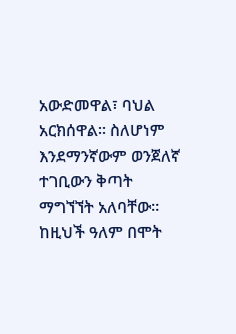አውድመዋል፣ ባህል አርክሰዋል። ስለሆነም እንደማንኛውም ወንጀለኛ ተገቢውን ቅጣት ማግኘኘት አለባቸው። ከዚህች ዓለም በሞት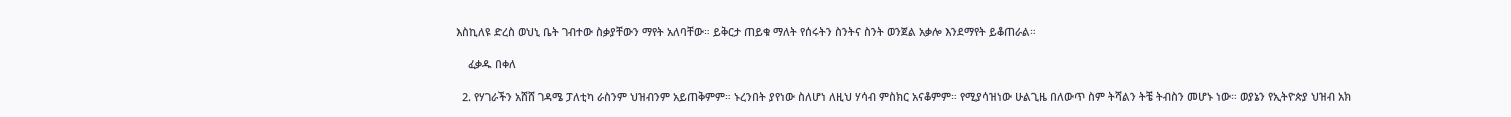እስኪለዩ ድረስ ወህኒ ቤት ገብተው ስቃያቸውን ማየት አለባቸው። ይቅርታ ጠይቁ ማለት የሰሩትን ስንትና ስንት ወንጀል አቃሎ እንደማየት ይቆጠራል።

    ፈቃዱ በቀለ

  2. የሃገራችን አሸሸ ገዳሜ ፓለቲካ ራስንም ህዝብንም አይጠቅምም። ኑረንበት ያየነው ስለሆነ ለዚህ ሃሳብ ምስክር አናቆምም። የሚያሳዝነው ሁልጊዜ በለውጥ ስም ትሻልን ትቼ ትብስን መሆኑ ነው። ወያኔን የኢትዮጵያ ህዝብ አክ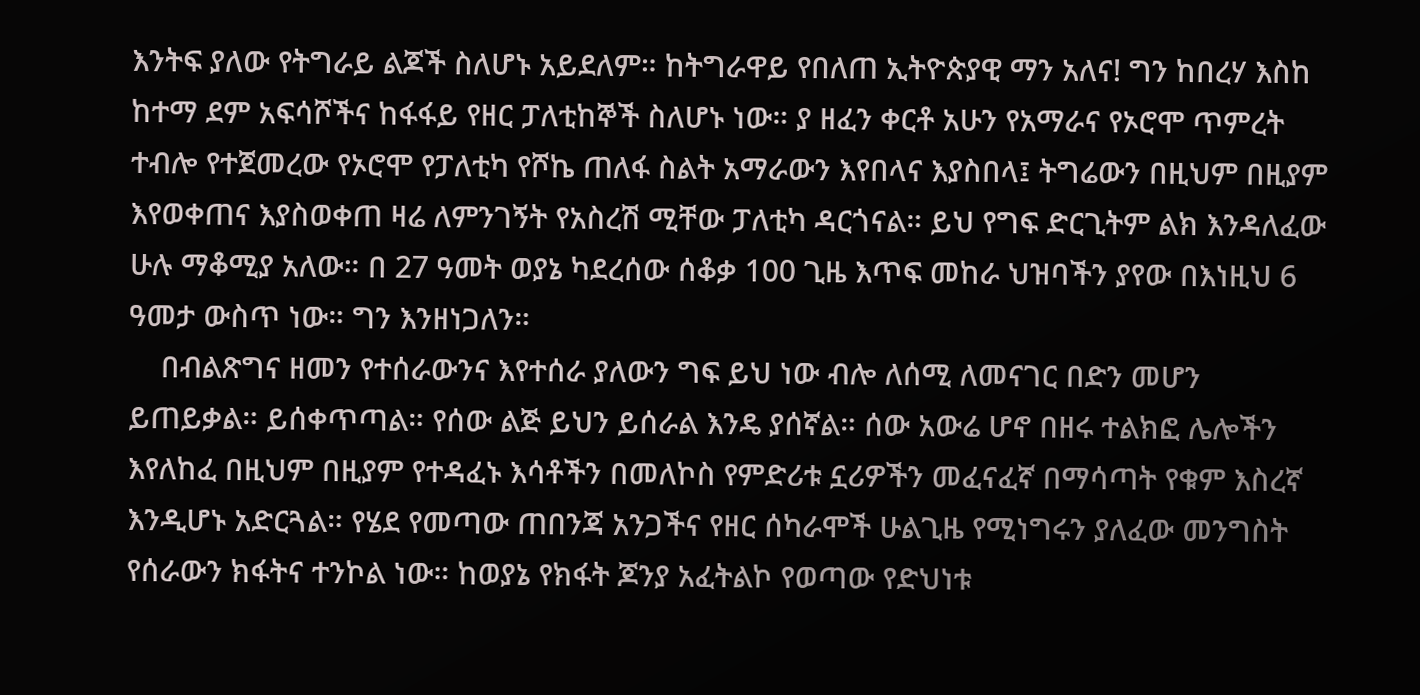እንትፍ ያለው የትግራይ ልጆች ስለሆኑ አይደለም። ከትግራዋይ የበለጠ ኢትዮጵያዊ ማን አለና! ግን ከበረሃ እስከ ከተማ ደም አፍሳሾችና ከፋፋይ የዘር ፓለቲከኞች ስለሆኑ ነው። ያ ዘፈን ቀርቶ አሁን የአማራና የኦሮሞ ጥምረት ተብሎ የተጀመረው የኦሮሞ የፓለቲካ የሾኬ ጠለፋ ስልት አማራውን እየበላና እያስበላ፤ ትግሬውን በዚህም በዚያም እየወቀጠና እያስወቀጠ ዛሬ ለምንገኝት የአስረሽ ሚቸው ፓለቲካ ዳርጎናል። ይህ የግፍ ድርጊትም ልክ እንዳለፈው ሁሉ ማቆሚያ አለው። በ 27 ዓመት ወያኔ ካደረሰው ሰቆቃ 100 ጊዜ እጥፍ መከራ ህዝባችን ያየው በእነዚህ 6 ዓመታ ውስጥ ነው። ግን እንዘነጋለን።
    በብልጽግና ዘመን የተሰራውንና እየተሰራ ያለውን ግፍ ይህ ነው ብሎ ለሰሚ ለመናገር በድን መሆን ይጠይቃል። ይሰቀጥጣል። የሰው ልጅ ይህን ይሰራል እንዴ ያሰኛል። ሰው አውሬ ሆኖ በዘሩ ተልክፎ ሌሎችን እየለከፈ በዚህም በዚያም የተዳፈኑ እሳቶችን በመለኮስ የምድሪቱ ኗሪዎችን መፈናፈኛ በማሳጣት የቁም እስረኛ እንዲሆኑ አድርጓል። የሄደ የመጣው ጠበንጃ አንጋችና የዘር ሰካራሞች ሁልጊዜ የሚነግሩን ያለፈው መንግስት የሰራውን ክፋትና ተንኮል ነው። ከወያኔ የክፋት ጆንያ አፈትልኮ የወጣው የድህነቱ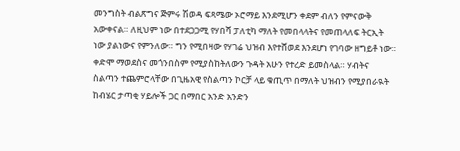መንግስት ብልጽግና ጅምሩ ሽወዳ ፍጻሜው ኦሮማይ እንደሚሆን ቀደም ብለን የምናውቅ አውቀናል። ለዚህም ነው በተደጋጋሚ የሃበሻ ፓለቲካ ማለት የመበላላትና የመጠላለፍ ትርኢት ነው ያልነውና የምንለው። ግን የሚበዛው የሃገሬ ህዝብ እየተሸወደ እንደሆነ የገባው ዘግይቶ ነው። ቀድሞ ማወደስና መጎንበስም የሚያስከትለውን ጉዳት አሁን የተረድ ይመስላል። ሃብትና ስልጣን ተጨምሮላቸው በጊዜአዊ የስልጣን ኮርቻ ላይ ቁጢጥ በማለት ህዝብን የሚያበራዪት ከብሄር ታጣቂ ሃይሎች ጋር በማበር አንድ አንድን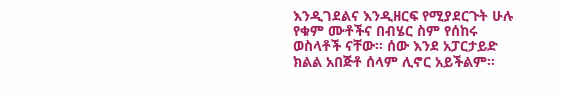እንዲገደልና እንዲዘርፍ የሚያደርጉት ሁሉ የቁም ሙቶችና በብሄር ስም የሰከሩ ወስላቶች ናቸው። ሰው እንደ አፓርታይድ ክልል አበጅቶ ሰላም ሊኖር አይችልም።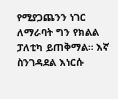የሚያጋጨንን ነገር ለማራባት ግን የክልል ፓለቲካ ይጠቅማል። እኛ ስንገዳደል እነርሱ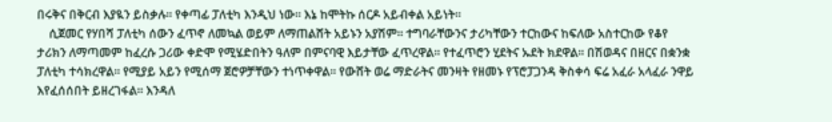በሩቅና በቅርብ እያዪን ይስቃሉ። የቀጣፊ ፓለቲካ እንዲህ ነው። እኔ ከሞትኩ ሰርዶ አይብቀል አይነት።
    ሲጀመር የሃበሻ ፓለቲካ ሰውን ፈጥኖ ለመኳል ወይም ለማጠልሸት አይኑን አያሽም። ተግባራቸውንና ታሪካቸውን ተርከውና ከፍለው አስተርከው የቆየ ታሪክን ለማጣመም ከፈረሱ ጋሪው ቀድሞ የሚሄድበትን ዓለም በምናባዊ እይታቸው ፈጥረዋል። የተፈጥሮን ሂደትና ኡደት ክደዋል። በሽወዳና በዘርና በቋንቋ ፓለቲካ ተሳክረዋል። የሚያይ አይን የሚሰማ ጀሮዎቻቸውን ተነጥቀዋል። የውሸት ወሬ ማድራትና መንዛት የዘመኑ የፕሮፓጋንዳ ቅስቀሳ ፍሬ አፈራ አላፈራ ንዋይ እየፈሰሰበት ይዘረገፋል። እንዳለ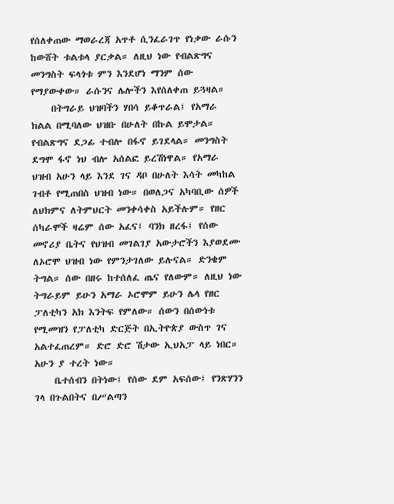የሰለቀጠው ማወራረጃ አጥቶ ሲንፈራገጥ የነቃው ራሱን ከውሸት ቱልቱላ ያርቃል። ለዚህ ነው የብልጽግና መንግስት ፍላጎቱ ምን እንደሆነ ማንም ሰው የማያውቀው። ራሱንና ሌሎችን እየሰለቀጠ ይጓዛል።
    በትግራይ ህዝባችን ሃበሳ ይቆጥራል፤ የአማራ ክልል በሚባለው ህዝቡ በሁለት በኩል ይሞታል። የብልጽግና ደጋፊ ተብሎ በፋኖ ይገደላል። መንግስት ደግሞ ፋኖ ነህ ብሎ አሰልፎ ይረሽነዋል። የአማራ ህዝብ አሁን ላይ እንደ ገና ዳቦ በሁለት እሳት መካከል ገብቶ የሚጠበስ ህዝብ ነው። በወለጋና አካባቢው ሰዎች ለህክምና ለትምህርት መንቀሳቀስ አይችሉም። የዘር ሰካራሞች ዛሬም ሰው አፈና፤ ባንክ ዘረፋ፤ የሰው መኖሪያ ቤትና የህዝብ መገልገያ አውታሮችን እያወደሙ ለኦሮሞ ህዝብ ነው የምንታገለው ይሉናል። ድንቄም ትግል። ሰው በዘሩ ከተሰለፈ ጤና የለውም። ለዚህ ነው ትግራይም ይሁን አማራ ኦሮሞም ይሁን ሌላ የዘር ፓለቲካን አክ እንትፍ የምለው። ሰውን በሰውነቱ የሚመዝን የፓለቲካ ድርጅት በኢትዮጵያ ውስጥ ገና አልተፈጠረም። ድሮ ድሮ ሽታው ኢህአፓ ላይ ነበር። አሁን ያ ተረት ነው።
    ቤተሰብን በትነው፤ የሰው ደም አፍሰው፤ የንጽሃንን ገላ በጉልበትና በሥልጣን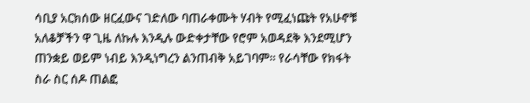ሳቢያ አርክሰው ዘርፈውና ገድለው ባጠራቀሙት ሃብት የሚፈነጩት የአሁኖቹ አለቆቻችን ዋ ጊዜ ለኩሉ እንዲሉ ውድቀታቸው የሮም አወዳደቅ እንደሚሆን ጠንቋይ ወይም ነብይ እንዲነግረን ልንጠብቅ አይገባም። የራሳቸው የክፋት ስራ ስር ሰዶ ጠልፎ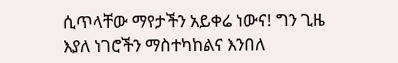ሲጥላቸው ማየታችን አይቀሬ ነውና! ግን ጊዜ እያለ ነገሮችን ማስተካከልና እንበለ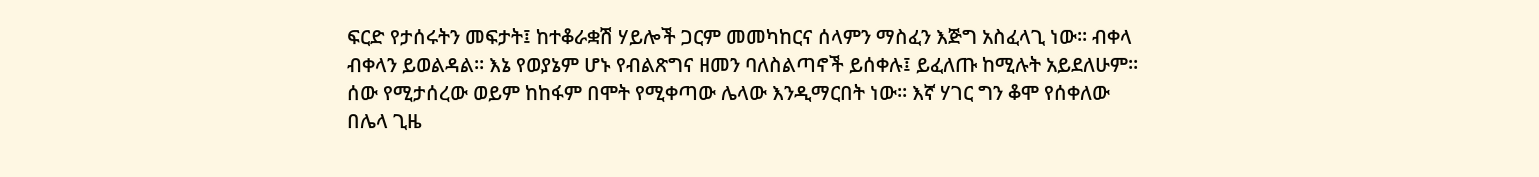ፍርድ የታሰሩትን መፍታት፤ ከተቆራቋሽ ሃይሎች ጋርም መመካከርና ሰላምን ማስፈን እጅግ አስፈላጊ ነው። ብቀላ ብቀላን ይወልዳል። እኔ የወያኔም ሆኑ የብልጽግና ዘመን ባለስልጣኖች ይሰቀሉ፤ ይፈለጡ ከሚሉት አይደለሁም። ሰው የሚታሰረው ወይም ከከፋም በሞት የሚቀጣው ሌላው እንዲማርበት ነው። እኛ ሃገር ግን ቆሞ የሰቀለው በሌላ ጊዜ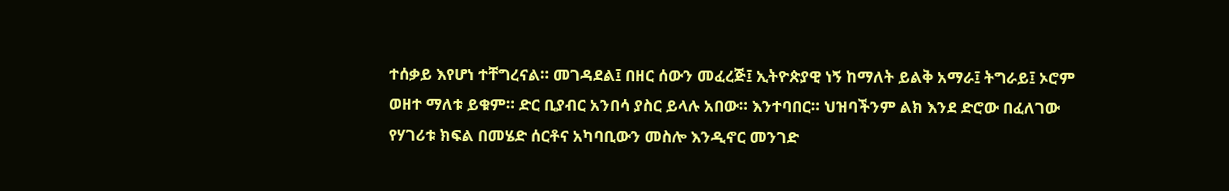ተሰቃይ እየሆነ ተቸግረናል። መገዳደል፤ በዘር ሰውን መፈረጅ፤ ኢትዮጵያዊ ነኝ ከማለት ይልቅ አማራ፤ ትግራይ፤ ኦሮም ወዘተ ማለቱ ይቁም። ድር ቢያብር አንበሳ ያስር ይላሉ አበው። እንተባበር። ህዝባችንም ልክ እንደ ድሮው በፈለገው የሃገሪቱ ክፍል በመሄድ ሰርቶና አካባቢውን መስሎ እንዲኖር መንገድ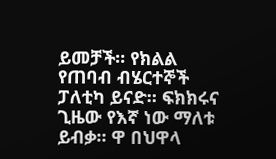ይመቻች። የክልል የጠባብ ብሄርተኞች ፓለቲካ ይናድ። ፍክክሩና ጊዜው የእኛ ነው ማለቱ ይብቃ። ዋ በህዋላ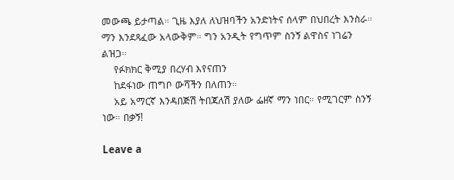መውጫ ይታጣል። ጊዜ እያለ ለህዝባችን አንድነትና ሰላም በህበረት እንስራ። ማን እንደጻፈው አላውቅም። ግን አንዲት የግጥም ስንኝ ልዋስና ነገሬን ልዝጋ።
    የፉክክር ቅሚያ በረሃብ እየናጠን
    ከደፋነው ጠግቦ ውሻችን በለጠን።
    አይ አማርኛ እንዳበጅሽ ትበጃለሽ ያለው ፌዘኛ ማን ነበር። የሚገርም ስንኝ ነው። በቃኝ!

Leave a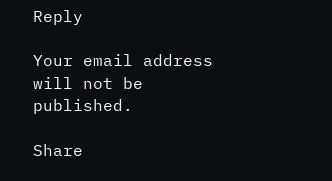Reply

Your email address will not be published.

Share